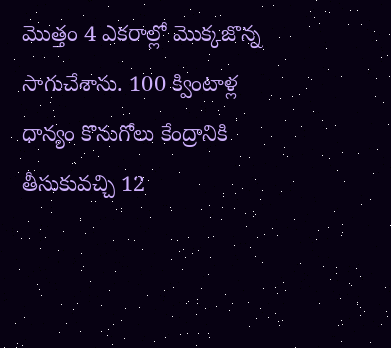మొత్తం 4 ఎకరాల్లో మొక్కజొన్న సాగుచేశాను. 100 క్వింటాళ్ల ధాన్యం కొనుగోలు కేంద్రానికి తీసుకువచ్చి 12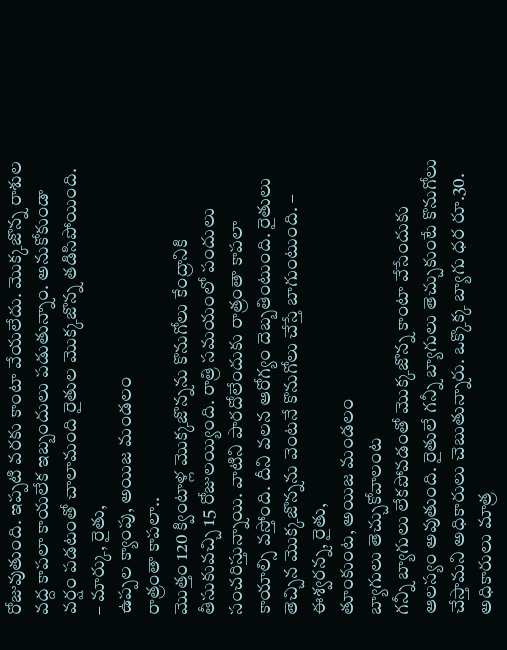రోజువుతుంది. ఇప్పటి వరకు కాంటా వేయలేదు. మొక్కజొన్న రాశుల వద్ద కాపలా కాయలేక ఇబ్బందులు పడుతున్నాం. అనుకోకుండా వర్షం పడటంతో చాలామంది రైతుల మొక్కజొన్న తడిసిపోయింది. – మార్కు, రైతు,
ఉప్పల క్యాంపు, అయిజ మండలం
రాత్రంతా కాపలా..
మొత్తం 120 క్వింటాళ్ల మొక్కజొన్నను కొనుగోలు కేంద్రానికి తీసుకువచ్చి 15 రోజులయ్యింది. రాత్రి సమయంలో పందులు సంచరిస్తున్నాయి. వాటిని పారదోలేందుకు రాత్రంతా కాపలా కాయాల్సి వస్తోంది. దీని వలన ఆరోగ్యం దెబ్బతింటుంది. రైతులు తెచ్చిన మొక్కజొన్నను వెంటనే కొనుగోలు చేస్తే బాగుంటుంది. – ఈశ్వరన్న, రైతు,
తూంకుంట, అయిజ మండలం
బ్యాగులు తెచ్చుకోవాలంట
గన్నీ బ్యాగులు లేకపోవడంతో మొక్కజొన్న కాంటా వేసేందుకు ఆలస్యం అవుతుంది. రైతులే గన్నీ బ్యాగులు తెచ్చుకుంటే కొనుగోలు చేస్తామని అధికారులు చెబుతున్నారు. ఒక్కొక్క బ్యాగు ధర రూ.30. అధికారులు మాత్ర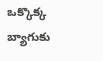ఒక్కొక్క బ్యాగుకు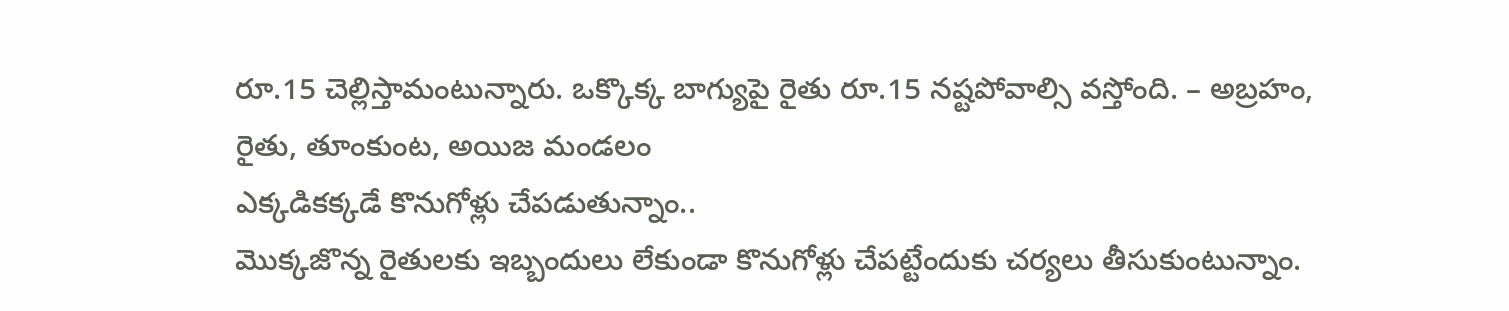రూ.15 చెల్లిస్తామంటున్నారు. ఒక్కొక్క బాగ్యుపై రైతు రూ.15 నష్టపోవాల్సి వస్తోంది. – అబ్రహం,
రైతు, తూంకుంట, అయిజ మండలం
ఎక్కడికక్కడే కొనుగోళ్లు చేపడుతున్నాం..
మొక్కజొన్న రైతులకు ఇబ్బందులు లేకుండా కొనుగోళ్లు చేపట్టేందుకు చర్యలు తీసుకుంటున్నాం.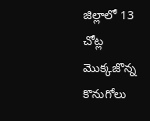జిల్లాలో 13 చోట్ల మొక్కజొన్న కొనుగోలు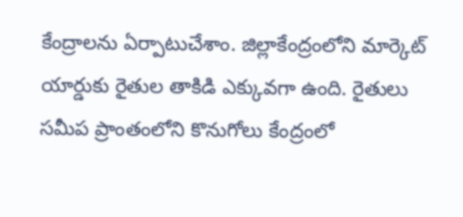కేంద్రాలను ఏర్పాటుచేశాం. జిల్లాకేంద్రంలోని మార్కెట్ యార్డుకు రైతుల తాకిడి ఎక్కువగా ఉంది. రైతులు సమీప ప్రాంతంలోని కొనుగోలు కేంద్రంలో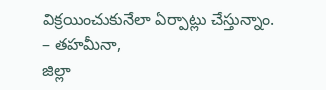విక్రయించుకునేలా ఏర్పాట్లు చేస్తున్నాం. – తహమీనా,
జిల్లా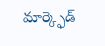మార్క్ఫెడ్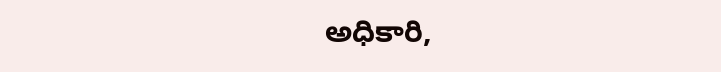అధికారి,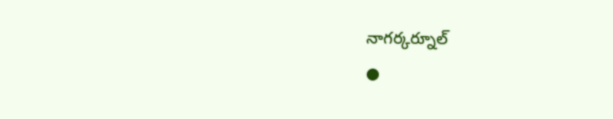నాగర్కర్నూల్
●